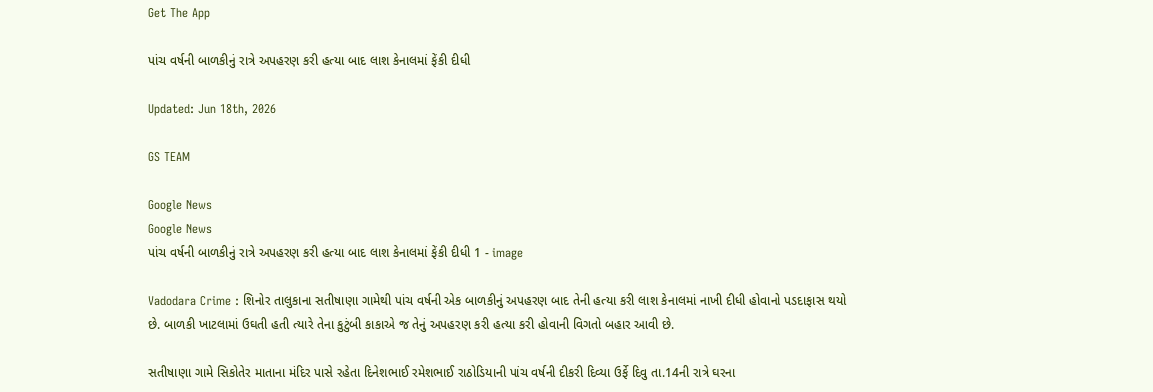Get The App

પાંચ વર્ષની બાળકીનું રાત્રે અપહરણ કરી હત્યા બાદ લાશ કેનાલમાં ફેંકી દીધી

Updated: Jun 18th, 2026

GS TEAM

Google News
Google News
પાંચ વર્ષની બાળકીનું રાત્રે અપહરણ કરી હત્યા બાદ લાશ કેનાલમાં ફેંકી દીધી 1 - image

Vadodara Crime : શિનોર તાલુકાના સતીષાણા ગામેથી પાંચ વર્ષની એક બાળકીનું અપહરણ બાદ તેની હત્યા કરી લાશ કેનાલમાં નાખી દીધી હોવાનો પડદાફાસ થયો છે. બાળકી ખાટલામાં ઉઘતી હતી ત્યારે તેના કુટુંબી કાકાએ જ તેનું અપહરણ કરી હત્યા કરી હોવાની વિગતો બહાર આવી છે.

સતીષાણા ગામે સિકોતેર માતાના મંદિર પાસે રહેતા દિનેશભાઈ રમેશભાઈ રાઠોડિયાની પાંચ વર્ષની દીકરી દિવ્યા ઉર્ફે દિવુ તા.14ની રાત્રે ઘરના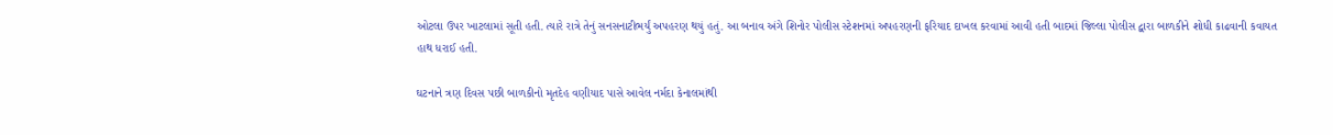ઓટલા ઉપર ખાટલામાં સૂતી હતી. ત્યારે રાત્રે તેનું સનસનાટીભર્યું અપહરણ થયું હતું. આ બનાવ અંગે શિનોર પોલીસ સ્ટેશનમાં અપહરણની ફરિયાદ દાખલ કરવામાં આવી હતી બાદમાં જિલ્લા પોલીસ દ્વારા બાળકીને શોધી કાઢવાની કવાયત હાથ ધરાઈ હતી.

ઘટનાને ત્રણ દિવસ પછી બાળકીનો મૃતદેહ વણીયાદ પાસે આવેલ નર્મદા કેનાલમાંથી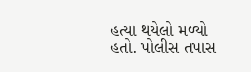હત્યા થયેલો મળ્યો હતો. પોલીસ તપાસ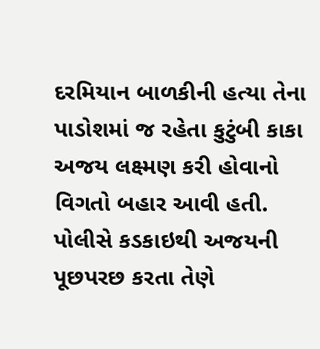દરમિયાન બાળકીની હત્યા તેના પાડોશમાં જ રહેતા કુટુંબી કાકા અજય લક્ષ્મણ કરી હોવાનો વિગતો બહાર આવી હતી. પોલીસે કડકાઇથી અજયની પૂછપરછ કરતા તેણે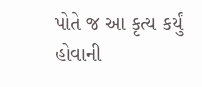પોતે જ આ કૃત્ય કર્યું હોવાની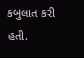કબુલાત કરી હતી.